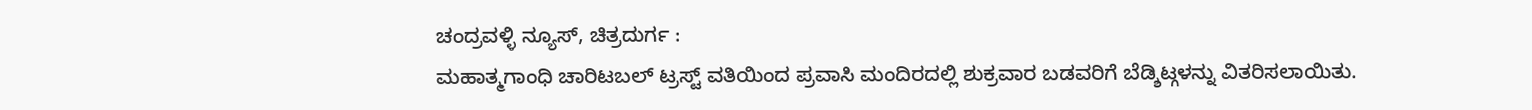ಚಂದ್ರವಳ್ಳಿ ನ್ಯೂಸ್, ಚಿತ್ರದುರ್ಗ :
ಮಹಾತ್ಮಗಾಂಧಿ ಚಾರಿಟಬಲ್ ಟ್ರಸ್ಟ್ ವತಿಯಿಂದ ಪ್ರವಾಸಿ ಮಂದಿರದಲ್ಲಿ ಶುಕ್ರವಾರ ಬಡವರಿಗೆ ಬೆಡ್ಶಿಟ್ಗಳನ್ನು ವಿತರಿಸಲಾಯಿತು.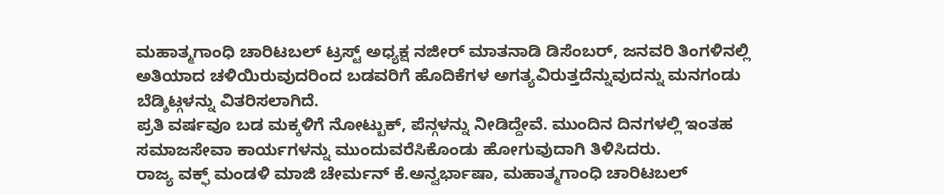ಮಹಾತ್ಮಗಾಂಧಿ ಚಾರಿಟಬಲ್ ಟ್ರಸ್ಟ್ ಅಧ್ಯಕ್ಷ ನಜೀರ್ ಮಾತನಾಡಿ ಡಿಸೆಂಬರ್, ಜನವರಿ ತಿಂಗಳಿನಲ್ಲಿ ಅತಿಯಾದ ಚಳಿಯಿರುವುದರಿಂದ ಬಡವರಿಗೆ ಹೊದಿಕೆಗಳ ಅಗತ್ಯವಿರುತ್ತದೆನ್ನುವುದನ್ನು ಮನಗಂಡು ಬೆಡ್ಶಿಟ್ಗಳನ್ನು ವಿತರಿಸಲಾಗಿದೆ.
ಪ್ರತಿ ವರ್ಷವೂ ಬಡ ಮಕ್ಕಳಿಗೆ ನೋಟ್ಬುಕ್, ಪೆನ್ಗಳನ್ನು ನೀಡಿದ್ದೇವೆ. ಮುಂದಿನ ದಿನಗಳಲ್ಲಿ ಇಂತಹ ಸಮಾಜಸೇವಾ ಕಾರ್ಯಗಳನ್ನು ಮುಂದುವರೆಸಿಕೊಂಡು ಹೋಗುವುದಾಗಿ ತಿಳಿಸಿದರು.
ರಾಜ್ಯ ವಕ್ಫ್ ಮಂಡಳಿ ಮಾಜಿ ಚೇರ್ಮನ್ ಕೆ.ಅನ್ವರ್ಭಾಷಾ, ಮಹಾತ್ಮಗಾಂಧಿ ಚಾರಿಟಬಲ್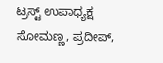ಟ್ರಸ್ಟ್ ಉಪಾಧ್ಯಕ್ಷ ಸೋಮಣ್ಣ, ಪ್ರದೀಪ್,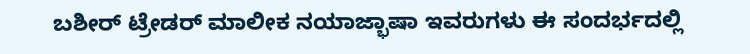ಬಶೀರ್ ಟ್ರೇಡರ್ ಮಾಲೀಕ ನಯಾಜ್ಭಾಷಾ ಇವರುಗಳು ಈ ಸಂದರ್ಭದಲ್ಲಿ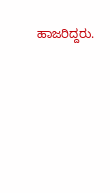ಹಾಜರಿದ್ದರು.